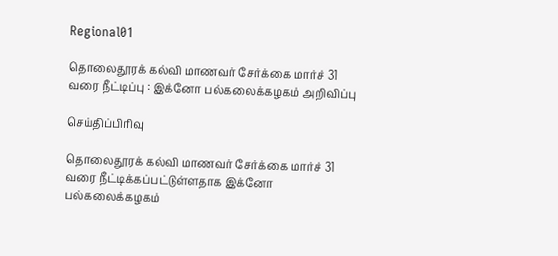Regional01

தொலைதூரக் கல்வி மாணவர் சேர்க்கை மார்ச் 31 வரை நீட்டிப்பு : இக்னோ பல்கலைக்கழகம் அறிவிப்பு

செய்திப்பிரிவு

தொலைதூரக் கல்வி மாணவர் சேர்க்கை மார்ச் 31 வரை நீட்டிக்கப்பட்டுள்ளதாக இக்னோ பல்கலைக்கழகம்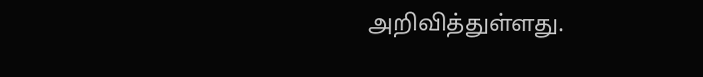அறிவித்துள்ளது.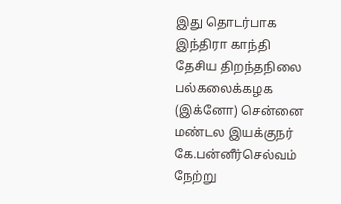இது தொடர்பாக இந்திரா காந்தி தேசிய திறந்தநிலை பல்கலைக்கழக (இக்னோ) சென்னை மண்டல இயக்குநர் கே.பன்னீர்செல்வம் நேற்று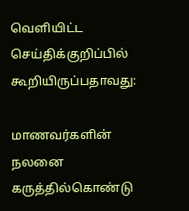வெளியிட்ட செய்திக்குறிப்பில் கூறியிருப்பதாவது:

மாணவர்களின் நலனை கருத்தில்கொண்டு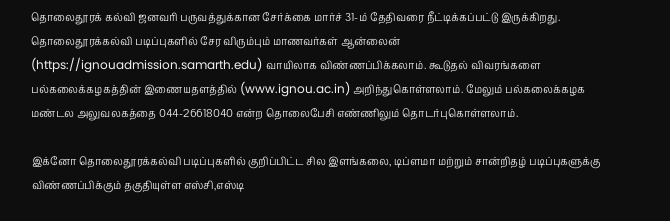தொலைதூரக் கல்வி ஜனவரி பருவத்துக்கான சேர்க்கை மார்ச் 31-ம் தேதிவரை நீட்டிக்கப்பட்டு இருக்கிறது. தொலைதூரக்கல்வி படிப்புகளில் சேர விரும்பும் மாணவர்கள் ஆன்லைன் (https://ignouadmission.samarth.edu) வாயிலாக விண்ணப்பிக்கலாம். கூடுதல் விவரங்களை பல்கலைக்கழகத்தின் இணையதளத்தில் (www.ignou.ac.in) அறிந்துகொள்ளலாம். மேலும் பல்கலைக்கழக மண்டல அலுவலகத்தை 044-26618040 என்ற தொலைபேசி எண்ணிலும் தொடர்புகொள்ளலாம்.

இக்னோ தொலைதூரக்கல்வி படிப்புகளில் குறிப்பிட்ட சில இளங்கலை, டிப்ளமா மற்றும் சான்றிதழ் படிப்புகளுக்கு விண்ணப்பிக்கும் தகுதியுள்ள எஸ்சி,எஸ்டி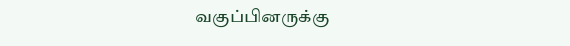வகுப்பினருக்கு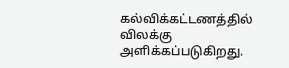கல்விக்கட்டணத்தில் விலக்கு அளிக்கப்படுகிறது.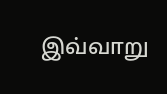இவ்வாறு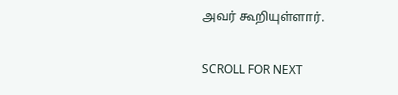அவர் கூறியுள்ளார்.

SCROLL FOR NEXT